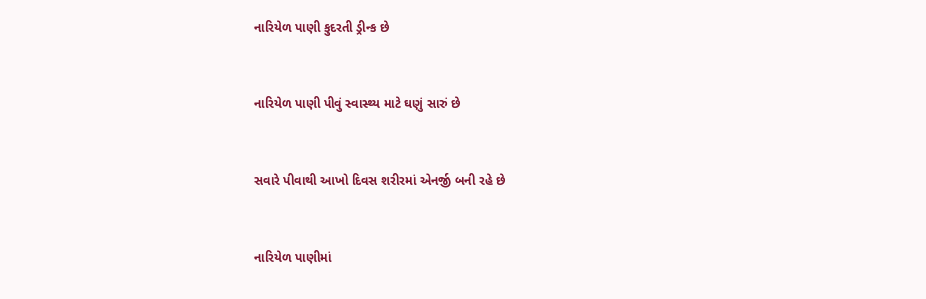નારિયેળ પાણી કુદરતી ડ્રીન્ક છે



નારિયેળ પાણી પીવું સ્વાસ્થ્ય માટે ઘણું સારું છે



સવારે પીવાથી આખો દિવસ શરીરમાં એનર્જી બની રહે છે



નારિયેળ પાણીમાં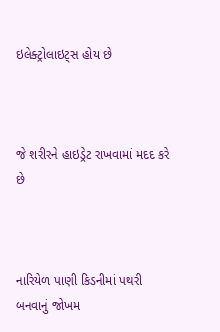ઇલેક્ટ્રોલાઇટ્સ હોય છે



જે શરીરને હાઇડ્રેટ રાખવામાં મદદ કરે છે



નારિયેળ પાણી કિડનીમાં પથરી બનવાનું જોખમ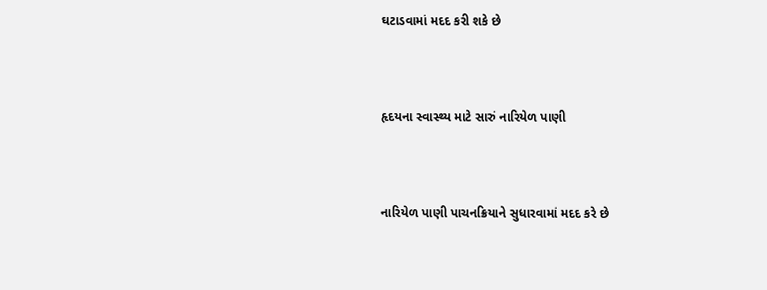ઘટાડવામાં મદદ કરી શકે છે



હૃદયના સ્વાસ્થ્ય માટે સારું નારિયેળ પાણી



નારિયેળ પાણી પાચનક્રિયાને સુધારવામાં મદદ કરે છે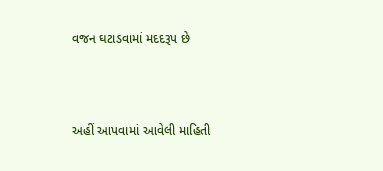વજન ઘટાડવામાં મદદરૂપ છે



અહીં આપવામાં આવેલી માહિતી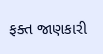ફક્ત જાણકારી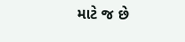માટે જ છે